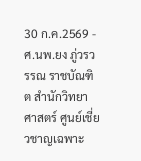30 ก.ค.2569 - ศ.นพ.ยง ภู่วรวรรณ ราชบัณฑิต สำนักวิทยาศาสตร์ ศูนย์เชี่ยวชาญเฉพาะ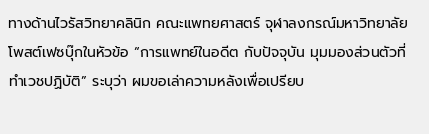ทางด้านไวรัสวิทยาคลินิก คณะแพทยศาสตร์ จุฬาลงกรณ์มหาวิทยาลัย โพสต์เฟซบุ๊กในหัวข้อ “การแพทย์ในอดีต กับปัจจุบัน มุมมองส่วนตัวที่ทำเวชปฏิบัติ” ระบุว่า ผมขอเล่าความหลังเพื่อเปรียบ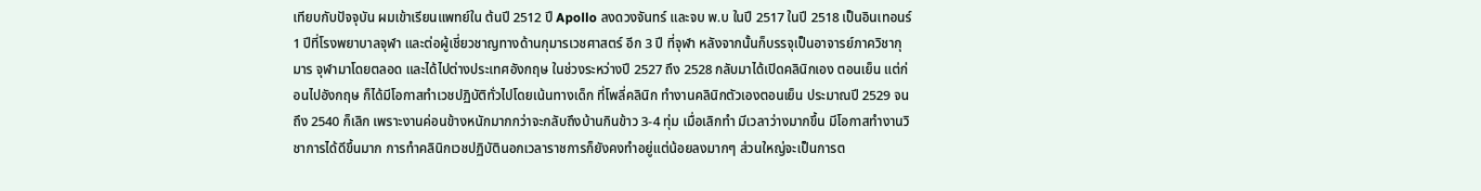เทียบกับปัจจุบัน ผมเข้าเรียนแพทย์ใน ต้นปี 2512 ปี Apollo ลงดวงจันทร์ และจบ พ.บ ในปี 2517 ในปี 2518 เป็นอินเทอนร์ 1 ปีที่โรงพยาบาลจุฬา และต่อผู้เชี่ยวชาญทางด้านกุมารเวชศาสตร์ อีก 3 ปี ที่จุฬา หลังจากนั้นก็บรรจุเป็นอาจารย์ภาควิชากุมาร จุฬามาโดยตลอด และได้ไปต่างประเทศอังกฤษ ในช่วงระหว่างปี 2527 ถึง 2528 กลับมาได้เปิดคลินิกเอง ตอนเย็น แต่ก่อนไปอังกฤษ ก็ได้มีโอกาสทำเวชปฏิบัติทั่วไปโดยเน้นทางเด็ก ที่โพลี่คลินิก ทำงานคลินิกตัวเองตอนเย็น ประมาณปี 2529 จนถึง 2540 ก็เลิก เพราะงานค่อนข้างหนักมากกว่าจะกลับถึงบ้านกินข้าว 3-4 ทุ่ม เมื่อเลิกทำ มีเวลาว่างมากขึ้น มีโอกาสทำงานวิชาการได้ดีขึ้นมาก การทำคลินิกเวชปฏิบัตินอกเวลาราชการก็ยังคงทำอยู่แต่น้อยลงมากๆ ส่วนใหญ่จะเป็นการต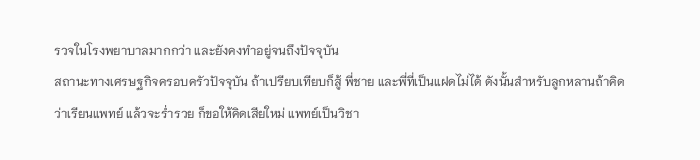รวจในโรงพยาบาลมากกว่า และยังคงทำอยู่จนถึงปัจจุบัน
สถานะทางเศรษฐกิจครอบครัวปัจจุบัน ถ้าเปรียบเทียบก็สู้ พี่ชาย และพี่ที่เป็นแฝดไม่ได้ ดังนั้นสำหรับลูกหลานถ้าคิดว่าเรียนแพทย์ แล้วจะร่ำรวย ก็ขอให้คิดเสียใหม่ แพทย์เป็นวิชา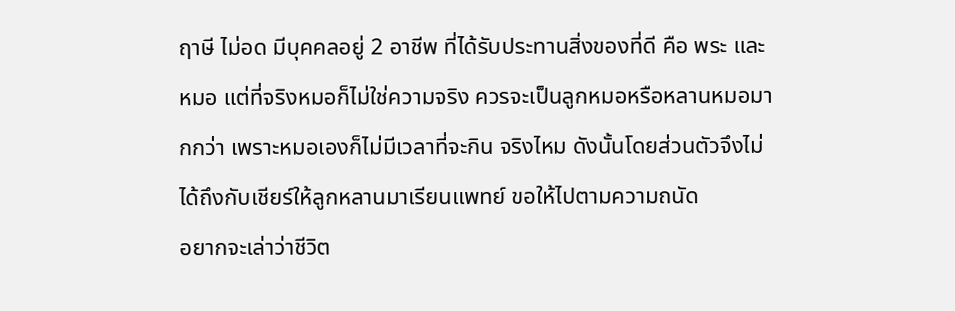ฤาษี ไม่อด มีบุคคลอยู่ 2 อาชีพ ที่ได้รับประทานสิ่งของที่ดี คือ พระ และหมอ แต่ที่จริงหมอก็ไม่ใช่ความจริง ควรจะเป็นลูกหมอหรือหลานหมอมากกว่า เพราะหมอเองก็ไม่มีเวลาที่จะกิน จริงไหม ดังนั้นโดยส่วนตัวจึงไม่ได้ถึงกับเชียร์ให้ลูกหลานมาเรียนแพทย์ ขอให้ไปตามความถนัด
อยากจะเล่าว่าชีวิต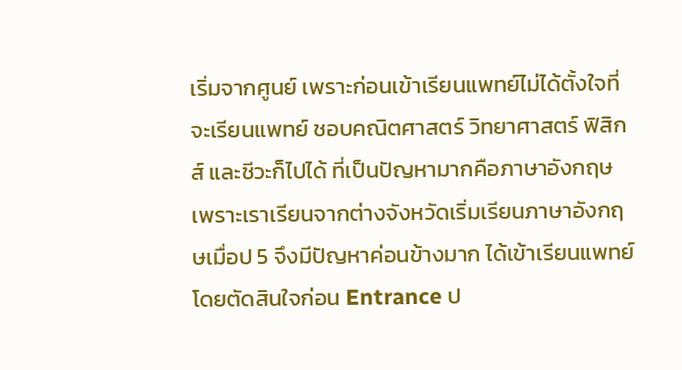เริ่มจากศูนย์ เพราะก่อนเข้าเรียนแพทย์ไม่ได้ตั้งใจที่จะเรียนแพทย์ ชอบคณิตศาสตร์ วิทยาศาสตร์ ฟิสิกส์ และชีวะก็ไปได้ ที่เป็นปัญหามากคือภาษาอังกฤษ เพราะเราเรียนจากต่างจังหวัดเริ่มเรียนภาษาอังกฤษเมื่อป 5 จึงมีปัญหาค่อนข้างมาก ได้เข้าเรียนแพทย์โดยตัดสินใจก่อน Entrance ป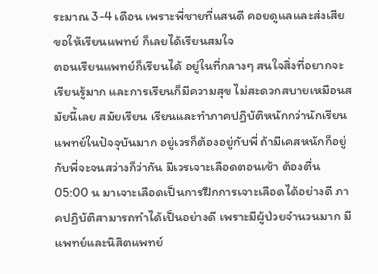ระมาณ 3-4 เดือน เพราะพี่ชายที่แสนดี คอยดูแลและส่งเสีย ขอให้เรียนแพทย์ ก็เลยได้เรียนสมใจ
ตอนเรียนแพทย์ก็เรียนได้ อยู่ในที่กลางๆ สนใจสิ่งที่อยากจะเรียนรู้มาก และการเรียนก็มีความสุข ไม่สะดวกสบายเหมือนสมัยนี้เลย สมัยเรียน เรียนและทำภาคปฏิบัติหนักกว่านักเรียนแพทย์ในปัจจุบันมาก อยู่เวรก็ต้องอยู่กับพี่ ถ้ามีเคสหนักก็อยู่กับพี่จะจนสว่างก็ว่ากัน มีเวรเจาะเลือดตอนเช้า ต้องตื่น 05:00 น มาเจาะเลือดเป็นการฝึกการเจาะเลือดได้อย่างดี ภาคปฏิบัติสามารถทำได้เป็นอย่างดี เพราะมีผู้ป่วยจำนวนมาก มีแพทย์และนิสิตแพทย์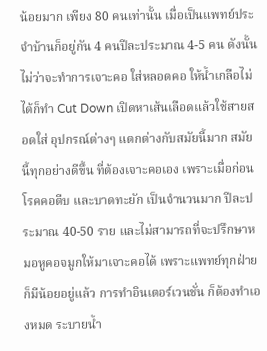น้อยมาก เพียง 80 คนเท่านั้น เมื่อเป็นแพทย์ประจำบ้านก็อยู่กัน 4 คนปีละประมาณ 4-5 คน ดังนั้น ไม่ว่าจะทำการเจาะคอ ใส่หลอดคอ ให้น้ำเกลือไม่ได้ก็ทำ Cut Down เปิดหาเส้นเลือดแล้วใช้สายสอดใส่ อุปกรณ์ต่างๆ แตกต่างกับสมัยนี้มาก สมัยนี้ทุกอย่างดีขึ้น ที่ต้องเจาะคอเอง เพราะเมื่อก่อนโรคคอตีบ และบาดทะยัก เป็นจำนวนมาก ปีละประมาณ 40-50 ราย และไม่สามารถที่จะปรึกษาหมอหูคอจมูกให้มาเจาะคอได้ เพราะแพทย์ทุกฝ่ายก็มีน้อยอยู่แล้ว การทำอินเตอร์เวนชั่น ก็ต้องทำเองหมด ระบายน้ำ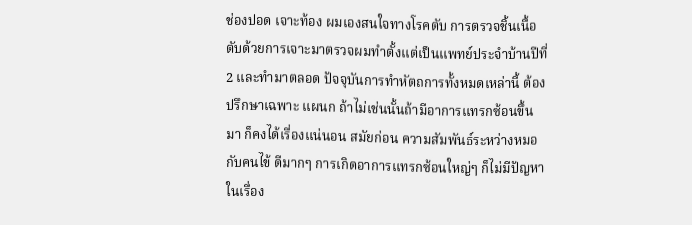ช่องปอด เจาะท้อง ผมเองสนใจทางโรคตับ การตรวจชิ้นเนื้อตับด้วยการเจาะมาตรวจผมทำตั้งแต่เป็นแพทย์ประจำบ้านปีที่ 2 และทำมาตลอด ปัจจุบันการทำหัตถการทั้งหมดเหล่านี้ ต้องปรึกษาเฉพาะ แผนก ถ้าไม่เช่นนั้นถ้ามีอาการแทรกซ้อนขึ้นมา ก็คงได้เรื่องแน่นอน สมัยก่อน ความสัมพันธ์ระหว่างหมอกับคนไข้ ดีมากๆ การเกิดอาการแทรกซ้อนใหญ่ๆ ก็ไม่มีปัญหาในเรื่อง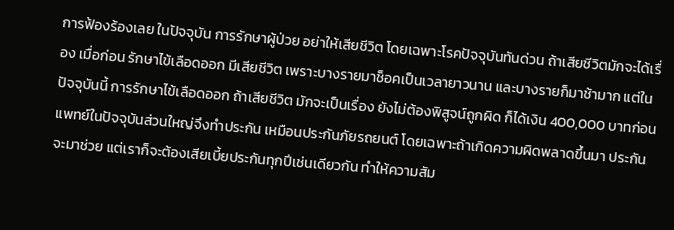การฟ้องร้องเลย ในปัจจุบัน การรักษาผู้ป่วย อย่าให้เสียชีวิต โดยเฉพาะโรคปัจจุบันทันด่วน ถ้าเสียชีวิตมักจะได้เรื่อง เมื่อก่อน รักษาไข้เลือดออก มีเสียชีวิต เพราะบางรายมาช็อคเป็นเวลายาวนาน และบางรายก็มาช้ามาก แต่ในปัจจุบันนี้ การรักษาไข้เลือดออก ถ้าเสียชีวิต มักจะเป็นเรื่อง ยังไม่ต้องพิสูจน์ถูกผิด ก็ได้เงิน 400,000 บาทก่อน
แพทย์ในปัจจุบันส่วนใหญ่จึงทำประกัน เหมือนประกันภัยรถยนต์ โดยเฉพาะถ้าเกิดความผิดพลาดขึ้นมา ประกันจะมาช่วย แต่เราก็จะต้องเสียเบี้ยประกันทุกปีเช่นเดียวกัน ทำให้ความสัม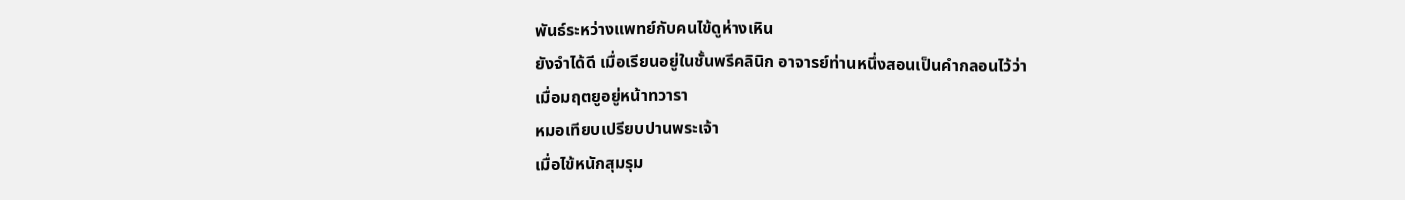พันธ์ระหว่างแพทย์กับคนไข้ดูห่างเหิน
ยังจำได้ดี เมื่อเรียนอยู่ในชั้นพรีคลินิก อาจารย์ท่านหนึ่งสอนเป็นคำกลอนไว้ว่า
เมื่อมฤตยูอยู่หน้าทวารา
หมอเทียบเปรียบปานพระเจ้า
เมื่อไข้หนักสุมรุม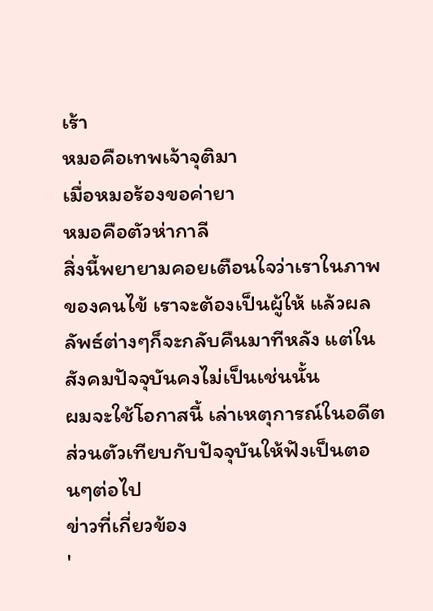เร้า
หมอคือเทพเจ้าจุติมา
เมื่อหมอร้องขอค่ายา
หมอคือตัวห่ากาลี
สิ่งนี้พยายามคอยเตือนใจว่าเราในภาพของคนไข้ เราจะต้องเป็นผู้ให้ แล้วผลลัพธ์ต่างๆก็จะกลับคืนมาทีหลัง แต่ในสังคมปัจจุบันคงไม่เป็นเช่นนั้น
ผมจะใช้โอกาสนี้ เล่าเหตุการณ์ในอดีตส่วนตัวเทียบกับปัจจุบันให้ฟังเป็นตอนๆต่อไป
ข่าวที่เกี่ยวข้อง
'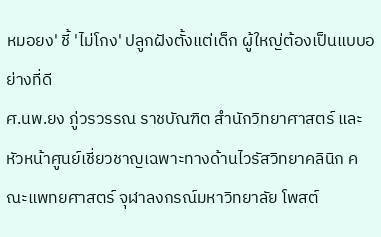หมอยง' ชี้ 'ไม่โกง' ปลูกฝังตั้งแต่เด็ก ผู้ใหญ่ต้องเป็นแบบอย่างที่ดี
ศ.นพ.ยง ภู่วรวรรณ ราชบัณฑิต สำนักวิทยาศาสตร์ และหัวหน้าศูนย์เชี่ยวชาญเฉพาะทางด้านไวรัสวิทยาคลินิก คณะแพทยศาสตร์ จุฬาลงกรณ์มหาวิทยาลัย โพสต์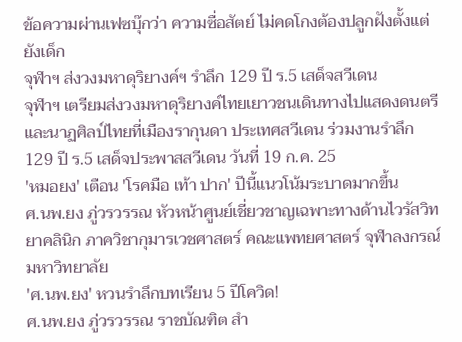ข้อความผ่านเฟซบุ๊กว่า ความซื่อสัตย์ ไม่คดโกงต้องปลูกฝังตั้งแต่ยังเด็ก
จุฬาฯ ส่งวงมหาดุริยางค์ฯ รำลึก 129 ปี ร.5 เสด็จสวีเดน
จุฬาฯ เตรียมส่งวงมหาดุริยางค์ไทยเยาวชนเดินทางไปแสดงดนตรีและนาฏศิลป์ไทยที่เมืองรากุนดา ประเทศสวีเดน ร่วมงานรำลึก 129 ปี ร.5 เสด็จประพาสสวีเดน วันที่ 19 ก.ค. 25
'หมอยง' เตือน 'โรคมือ เท้า ปาก' ปีนี้แนวโน้มระบาดมากขึ้น
ศ.นพ.ยง ภู่วรวรรณ หัวหน้าศูนย์เชี่ยวชาญเฉพาะทางด้านไวรัสวิทยาคลินิก ภาควิชากุมารเวชศาสตร์ คณะแพทยศาสตร์ จุฬาลงกรณ์มหาวิทยาลัย
'ศ.นพ.ยง' หวนรำลึกบทเรียน 5 ปีโควิด!
ศ.นพ.ยง ภู่วรวรรณ ราชบัณฑิต สำ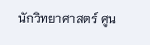นักวิทยาศาสตร์ ศูน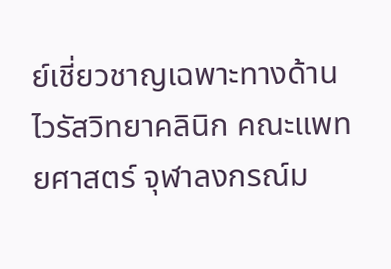ย์เชี่ยวชาญเฉพาะทางด้านไวรัสวิทยาคลินิก คณะแพทยศาสตร์ จุฬาลงกรณ์ม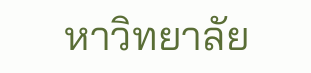หาวิทยาลัย